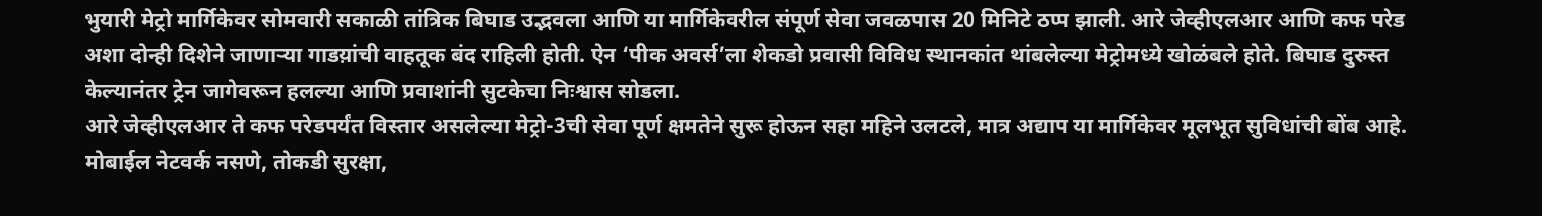भुयारी मेट्रो मार्गिकेवर सोमवारी सकाळी तांत्रिक बिघाड उद्भवला आणि या मार्गिकेवरील संपूर्ण सेवा जवळपास 20 मिनिटे ठप्प झाली. आरे जेव्हीएलआर आणि कफ परेड अशा दोन्ही दिशेने जाणाऱ्या गाडय़ांची वाहतूक बंद राहिली होती. ऐन ‘पीक अवर्स’ला शेकडो प्रवासी विविध स्थानकांत थांबलेल्या मेट्रोमध्ये खोळंबले होते. बिघाड दुरुस्त केल्यानंतर ट्रेन जागेवरून हलल्या आणि प्रवाशांनी सुटकेचा निःश्वास सोडला.
आरे जेव्हीएलआर ते कफ परेडपर्यंत विस्तार असलेल्या मेट्रो-3ची सेवा पूर्ण क्षमतेने सुरू होऊन सहा महिने उलटले, मात्र अद्याप या मार्गिकेवर मूलभूत सुविधांची बोंब आहे. मोबाईल नेटवर्क नसणे, तोकडी सुरक्षा,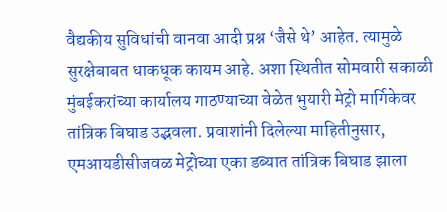वैद्यकीय सुविधांची वानवा आदी प्रश्न ‘जैसे थे’ आहेत. त्यामुळे सुरक्षेबाबत धाकधूक कायम आहे. अशा स्थितीत सोमवारी सकाळी मुंबईकरांच्या कार्यालय गाठण्याच्या वेळेत भुयारी मेट्रो मार्गिकेवर तांत्रिक बिघाड उद्भवला. प्रवाशांनी दिलेल्या माहितीनुसार, एमआयडीसीजवळ मेट्रोच्या एका डब्यात तांत्रिक बिघाड झाला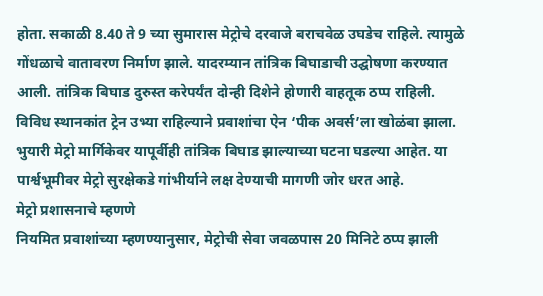होता. सकाळी 8.40 ते 9 च्या सुमारास मेट्रोचे दरवाजे बराचवेळ उघडेच राहिले. त्यामुळे गोंधळाचे वातावरण निर्माण झाले. यादरम्यान तांत्रिक बिघाडाची उद्घोषणा करण्यात आली. तांत्रिक बिघाड दुरुस्त करेपर्यंत दोन्ही दिशेने होणारी वाहतूक ठप्प राहिली. विविध स्थानकांत ट्रेन उभ्या राहिल्याने प्रवाशांचा ऐन ‘पीक अवर्स’ला खोळंबा झाला. भुयारी मेट्रो मार्गिकेवर यापूर्वीही तांत्रिक बिघाड झाल्याच्या घटना घडल्या आहेत. या पार्श्वभूमीवर मेट्रो सुरक्षेकडे गांभीर्याने लक्ष देण्याची मागणी जोर धरत आहे.
मेट्रो प्रशासनाचे म्हणणे
नियमित प्रवाशांच्या म्हणण्यानुसार, मेट्रोची सेवा जवळपास 20 मिनिटे ठप्प झाली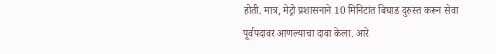होती. मात्र, मेट्रो प्रशासनाने 10 मिनिटांत बिघाड दुरुस्त करून सेवा पूर्वपदावर आणल्याचा दावा केला. आरे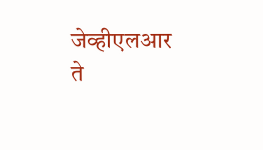जेव्हीएलआर ते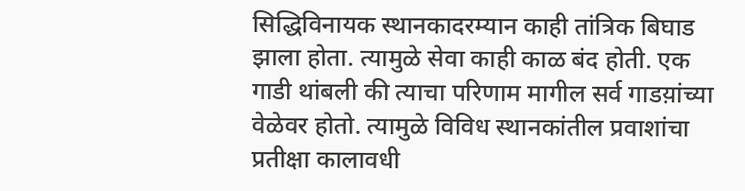सिद्धिविनायक स्थानकादरम्यान काही तांत्रिक बिघाड झाला होता. त्यामुळे सेवा काही काळ बंद होती. एक गाडी थांबली की त्याचा परिणाम मागील सर्व गाडय़ांच्या वेळेवर होतो. त्यामुळे विविध स्थानकांतील प्रवाशांचा प्रतीक्षा कालावधी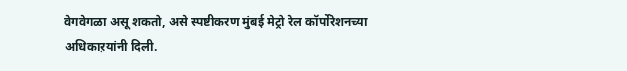वेगवेगळा असू शकतो, असे स्पष्टीकरण मुंबई मेट्रो रेल कॉर्पोरेशनच्या अधिकाऱयांनी दिली.